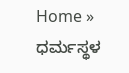Home » ಧರ್ಮಸ್ಥಳ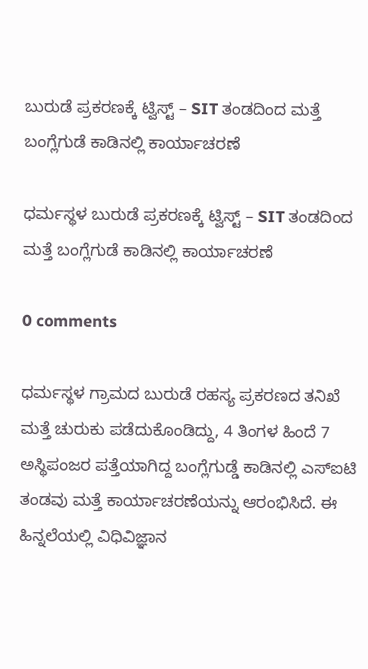ಬುರುಡೆ ಪ್ರಕರಣಕ್ಕೆ ಟ್ವಿಸ್ಟ್ – SIT ತಂಡದಿಂದ ಮತ್ತೆ ಬಂಗ್ಲೆಗುಡೆ ಕಾಡಿನಲ್ಲಿ ಕಾರ್ಯಾಚರಣೆ

ಧರ್ಮಸ್ಥಳ ಬುರುಡೆ ಪ್ರಕರಣಕ್ಕೆ ಟ್ವಿಸ್ಟ್ – SIT ತಂಡದಿಂದ ಮತ್ತೆ ಬಂಗ್ಲೆಗುಡೆ ಕಾಡಿನಲ್ಲಿ ಕಾರ್ಯಾಚರಣೆ

0 comments

ಧರ್ಮಸ್ಥಳ ಗ್ರಾಮದ ಬುರುಡೆ ರಹಸ್ಯ ಪ್ರಕರಣದ ತನಿಖೆ ಮತ್ತೆ ಚುರುಕು ಪಡೆದುಕೊಂಡಿದ್ದು, 4 ತಿಂಗಳ ಹಿಂದೆ 7 ಅಸ್ಥಿಪಂಜರ ಪತ್ತೆಯಾಗಿದ್ದ ಬಂಗ್ಲೆಗುಡ್ಡೆ ಕಾಡಿನಲ್ಲಿ ಎಸ್ಐಟಿ ತಂಡವು ಮತ್ತೆ ಕಾರ್ಯಾಚರಣೆಯನ್ನು ಆರಂಭಿಸಿದೆ. ಈ ಹಿನ್ನಲೆಯಲ್ಲಿ ವಿಧಿವಿಜ್ಞಾನ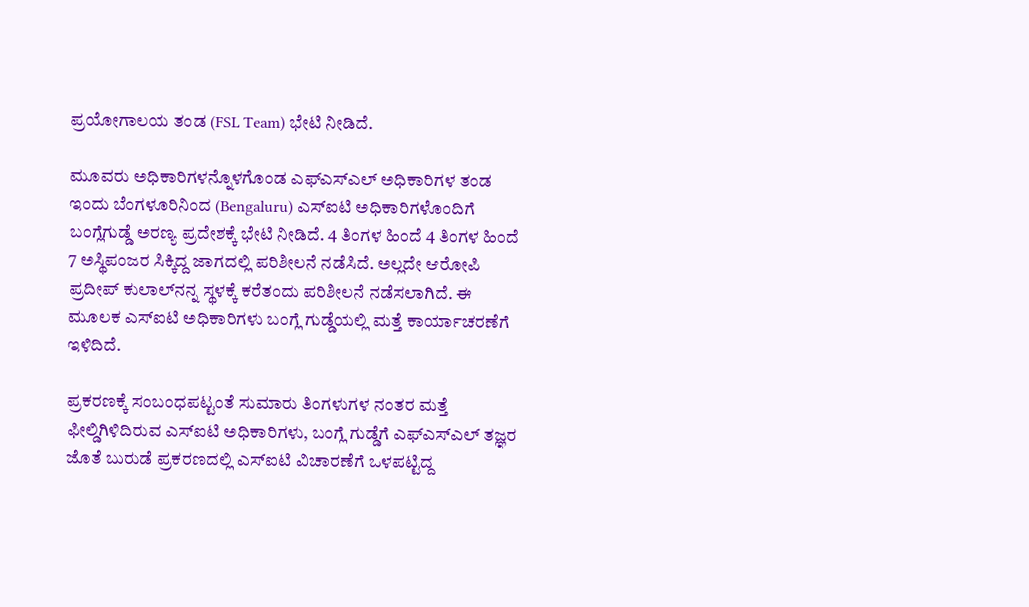ಪ್ರಯೋಗಾಲಯ ತಂಡ (FSL Team) ಭೇಟಿ ನೀಡಿದೆ.

ಮೂವರು ಅಧಿಕಾರಿಗಳನ್ನೊಳಗೊಂಡ ಎಫ್‌ಎಸ್‌ಎಲ್‌ ಅಧಿಕಾರಿಗಳ ತಂಡ ಇಂದು ಬೆಂಗಳೂರಿನಿಂದ (Bengaluru) ಎಸ್‌ಐಟಿ ಅಧಿಕಾರಿಗಳೊಂದಿಗೆ ಬಂಗ್ಲೆಗುಡ್ಡೆ ಅರಣ್ಯ ಪ್ರದೇಶಕ್ಕೆ ಭೇಟಿ ನೀಡಿದೆ. 4 ತಿಂಗಳ ಹಿಂದೆ 4 ತಿಂಗಳ ಹಿಂದೆ 7 ಅಸ್ಥಿಪಂಜರ ಸಿಕ್ಕಿದ್ದ ಜಾಗದಲ್ಲಿ ಪರಿಶೀಲನೆ ನಡೆಸಿದೆ. ಅಲ್ಲದೇ ಆರೋಪಿ ಪ್ರದೀಪ್ ಕುಲಾಲ್‌ನನ್ನ ಸ್ಥಳಕ್ಕೆ ಕರೆತಂದು ಪರಿಶೀಲನೆ ನಡೆಸಲಾಗಿದೆ. ಈ ಮೂಲಕ ಎಸ್ಐಟಿ ಅಧಿಕಾರಿಗಳು ಬಂಗ್ಲೆ ಗುಡ್ಡೆಯಲ್ಲಿ ಮತ್ತೆ ಕಾರ್ಯಾಚರಣೆಗೆ ಇಳಿದಿದೆ.

ಪ್ರಕರಣಕ್ಕೆ ಸಂಬಂಧಪಟ್ಟಂತೆ ಸುಮಾರು ತಿಂಗಳುಗಳ ನಂತರ ಮತ್ತೆ ಫೀಲ್ಡಿಗಿಳಿದಿರುವ ಎಸ್ಐಟಿ ಅಧಿಕಾರಿಗಳು, ಬಂಗ್ಲೆ ಗುಡ್ಡೆಗೆ ಎಫ್ಎಸ್ಎಲ್ ತಜ್ಞರ ಜೊತೆ ಬುರುಡೆ ಪ್ರಕರಣದಲ್ಲಿ ಎಸ್ಐಟಿ ವಿಚಾರಣೆಗೆ ಒಳಪಟ್ಟಿದ್ದ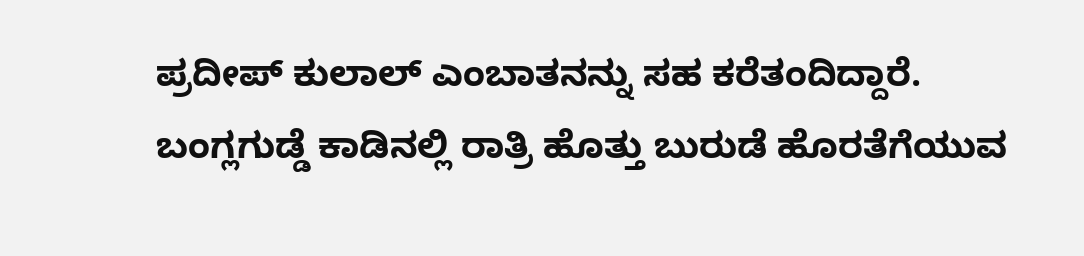ಪ್ರದೀಪ್ ಕುಲಾಲ್ ಎಂಬಾತನನ್ನು ಸಹ ಕರೆತಂದಿದ್ದಾರೆ. ಬಂಗ್ಲಗುಡ್ಡೆ ಕಾಡಿನಲ್ಲಿ ರಾತ್ರಿ ಹೊತ್ತು ಬುರುಡೆ ಹೊರತೆಗೆಯುವ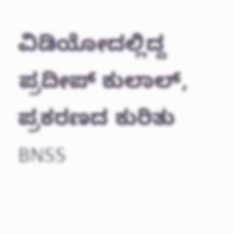ವಿಡಿಯೋದಲ್ಲಿದ್ದ ಪ್ರದೀಪ್ ಕುಲಾಲ್, ಪ್ರಕರಣದ ಕುರಿತು BNSS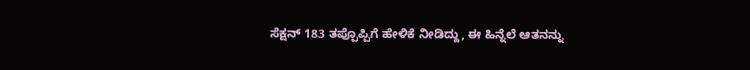ಸೆಕ್ಷನ್ 183 ತಪ್ಪೊಪ್ಪಿಗೆ ಹೇಳಿಕೆ ನೀಡಿದ್ದು, ಈ ಹಿನ್ನೆಲೆ ಆತನನ್ನು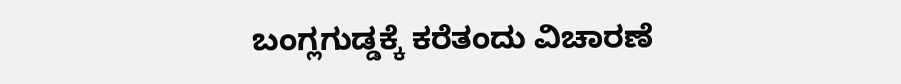ಬಂಗ್ಲಗುಡ್ಡಕ್ಕೆ ಕರೆತಂದು ವಿಚಾರಣೆ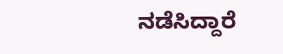ನಡೆಸಿದ್ದಾರೆ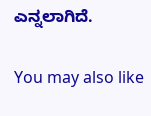ಎನ್ನಲಾಗಿದೆ.

You may also like